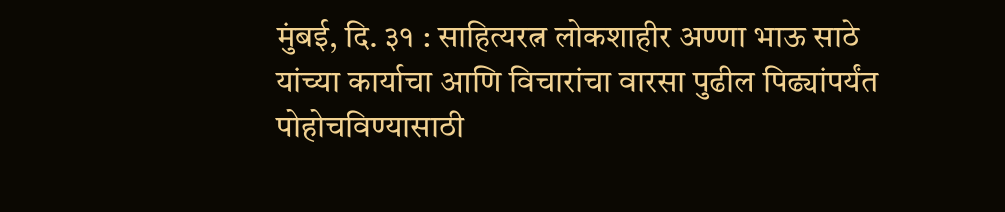मुंबई, दि. ३१ : साहित्यरत्न लोकशाहीर अण्णा भाऊ साठे यांच्या कार्याचा आणि विचारांचा वारसा पुढील पिढ्यांपर्यंत पोहोचविण्यासाठी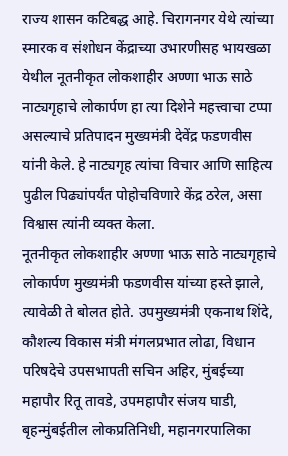राज्य शासन कटिबद्ध आहे. चिरागनगर येथे त्यांच्या स्मारक व संशोधन केंद्राच्या उभारणीसह भायखळा येथील नूतनीकृत लोकशाहीर अण्णा भाऊ साठे नाट्यगृहाचे लोकार्पण हा त्या दिशेने महत्त्वाचा टप्पा असल्याचे प्रतिपादन मुख्यमंत्री देवेंद्र फडणवीस यांनी केले. हे नाट्यगृह त्यांचा विचार आणि साहित्य पुढील पिढ्यांपर्यंत पोहोचविणारे केंद्र ठरेल, असा विश्वास त्यांनी व्यक्त केला.
नूतनीकृत लोकशाहीर अण्णा भाऊ साठे नाट्यगृहाचे लोकार्पण मुख्यमंत्री फडणवीस यांच्या हस्ते झाले, त्यावेळी ते बोलत होते. उपमुख्यमंत्री एकनाथ शिंदे, कौशल्य विकास मंत्री मंगलप्रभात लोढा, विधान परिषदेचे उपसभापती सचिन अहिर, मुंबईच्या महापौर रितू तावडे, उपमहापौर संजय घाडी, बृहन्मुंबईतील लोकप्रतिनिधी, महानगरपालिका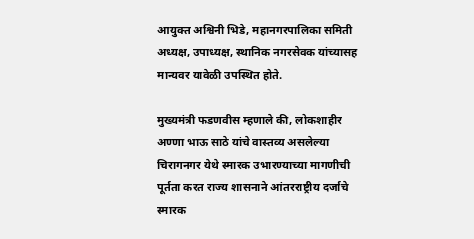आयुक्त अश्विनी भिडे, महानगरपालिका समिती अध्यक्ष, उपाध्यक्ष, स्थानिक नगरसेवक यांच्यासह मान्यवर यावेळी उपस्थित होते.

मुख्यमंत्री फडणवीस म्हणाले की, लोकशाहीर अण्णा भाऊ साठे यांचे वास्तव्य असलेल्या चिरागनगर येथे स्मारक उभारण्याच्या मागणीची पूर्तता करत राज्य शासनाने आंतरराष्ट्रीय दर्जाचे स्मारक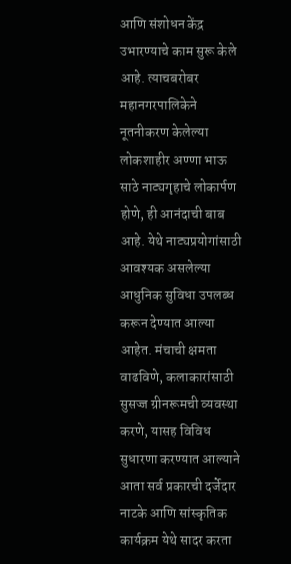आणि संशोधन केंद्र उभारण्याचे काम सुरू केले आहे. त्याचबरोबर महानगरपालिकेने नूतनीकरण केलेल्या लोकशाहीर अण्णा भाऊ साठे नाट्यगृहाचे लोकार्पण होणे, ही आनंदाची बाब आहे. येथे नाट्यप्रयोगांसाठी आवश्यक असलेल्या आधुनिक सुविधा उपलब्ध करून देण्यात आल्या आहेत. मंचाची क्षमता वाढविणे, कलाकारांसाठी सुसज्ज ग्रीनरूमची व्यवस्था करणे, यासह विविध सुधारणा करण्यात आल्याने आता सर्व प्रकारची दर्जेदार नाटके आणि सांस्कृतिक कार्यक्रम येथे सादर करता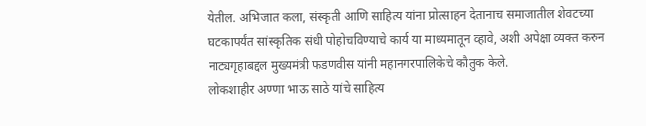येतील. अभिजात कला, संस्कृती आणि साहित्य यांना प्रोत्साहन देतानाच समाजातील शेवटच्या घटकापर्यंत सांस्कृतिक संधी पोहोचविण्याचे कार्य या माध्यमातून व्हावे, अशी अपेक्षा व्यक्त करुन नाट्यगृहाबद्दल मुख्यमंत्री फडणवीस यांनी महानगरपालिकेचे कौतुक केले.
लोकशाहीर अण्णा भाऊ साठे यांचे साहित्य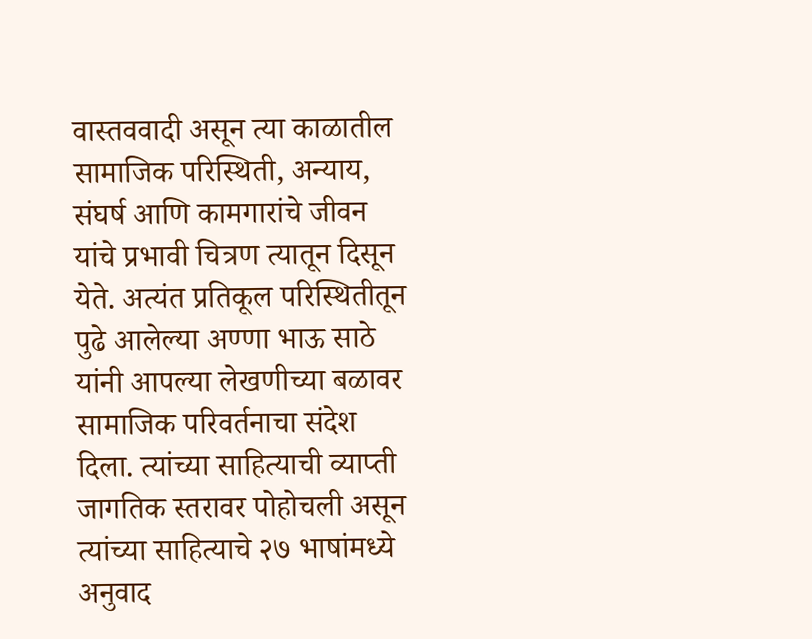वास्तववादी असून त्या काळातील सामाजिक परिस्थिती, अन्याय, संघर्ष आणि कामगारांचे जीवन यांचे प्रभावी चित्रण त्यातून दिसून येते. अत्यंत प्रतिकूल परिस्थितीतून पुढे आलेल्या अण्णा भाऊ साठे यांनी आपल्या लेखणीच्या बळावर सामाजिक परिवर्तनाचा संदेश दिला. त्यांच्या साहित्याची व्याप्ती जागतिक स्तरावर पोहोचली असून त्यांच्या साहित्याचे २७ भाषांमध्ये अनुवाद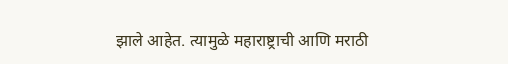झाले आहेत. त्यामुळे महाराष्ट्राची आणि मराठी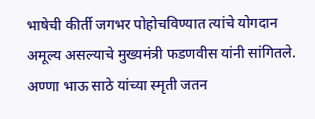भाषेची कीर्ती जगभर पोहोचविण्यात त्यांचे योगदान अमूल्य असल्याचे मुख्यमंत्री फडणवीस यांनी सांगितले.
अण्णा भाऊ साठे यांच्या स्मृती जतन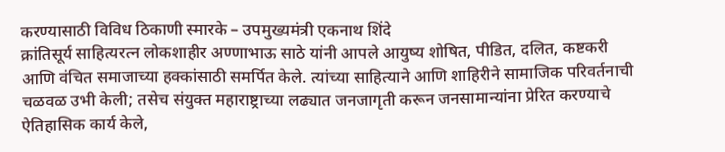करण्यासाठी विविध ठिकाणी स्मारके – उपमुख्यमंत्री एकनाथ शिंदे
क्रांतिसूर्य साहित्यरत्न लोकशाहीर अण्णाभाऊ साठे यांनी आपले आयुष्य शोषित, पीडित, दलित, कष्टकरी आणि वंचित समाजाच्या हक्कांसाठी समर्पित केले. त्यांच्या साहित्याने आणि शाहिरीने सामाजिक परिवर्तनाची चळवळ उभी केली; तसेच संयुक्त महाराष्ट्राच्या लढ्यात जनजागृती करून जनसामान्यांना प्रेरित करण्याचे ऐतिहासिक कार्य केले,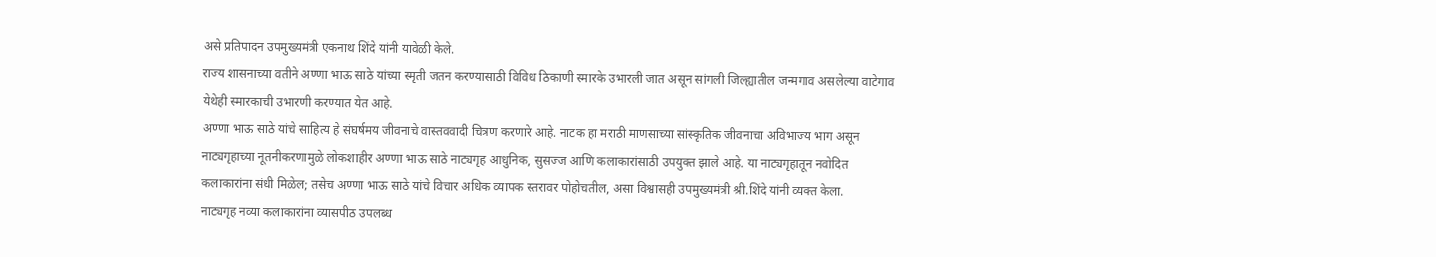असे प्रतिपादन उपमुख्यमंत्री एकनाथ शिंदे यांनी यावेळी केले.
राज्य शासनाच्या वतीने अण्णा भाऊ साठे यांच्या स्मृती जतन करण्यासाठी विविध ठिकाणी स्मारके उभारली जात असून सांगली जिल्ह्यातील जन्मगाव असलेल्या वाटेगाव येथेही स्मारकाची उभारणी करण्यात येत आहे.
अण्णा भाऊ साठे यांचे साहित्य हे संघर्षमय जीवनाचे वास्तववादी चित्रण करणारे आहे. नाटक हा मराठी माणसाच्या सांस्कृतिक जीवनाचा अविभाज्य भाग असून नाट्यगृहाच्या नूतनीकरणामुळे लोकशाहीर अण्णा भाऊ साठे नाट्यगृह आधुनिक, सुसज्ज आणि कलाकारांसाठी उपयुक्त झाले आहे. या नाट्यगृहातून नवोदित कलाकारांना संधी मिळेल; तसेच अण्णा भाऊ साठे यांचे विचार अधिक व्यापक स्तरावर पोहोचतील, असा विश्वासही उपमुख्यमंत्री श्री.शिंदे यांनी व्यक्त केला.
नाट्यगृह नव्या कलाकारांना व्यासपीठ उपलब्ध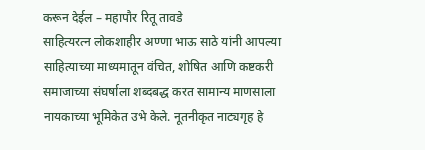करून देईल – महापौर रितू तावडे
साहित्यरत्न लोकशाहीर अण्णा भाऊ साठे यांनी आपल्या साहित्याच्या माध्यमातून वंचित, शोषित आणि कष्टकरी समाजाच्या संघर्षाला शब्दबद्ध करत सामान्य माणसाला नायकाच्या भूमिकेत उभे केले. नूतनीकृत नाट्यगृह हे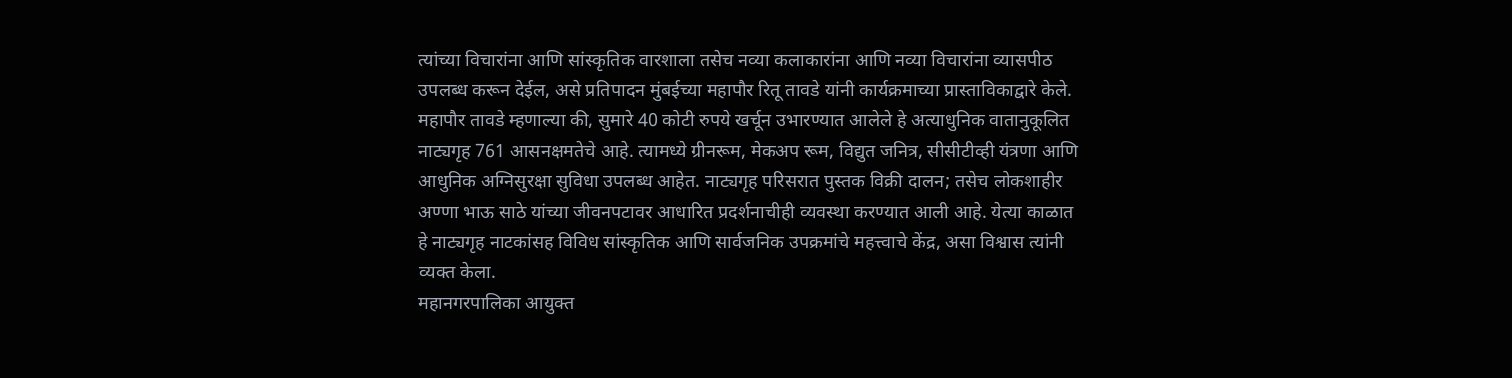त्यांच्या विचारांना आणि सांस्कृतिक वारशाला तसेच नव्या कलाकारांना आणि नव्या विचारांना व्यासपीठ उपलब्ध करून देईल, असे प्रतिपादन मुंबईच्या महापौर रितू तावडे यांनी कार्यक्रमाच्या प्रास्ताविकाद्वारे केले.
महापौर तावडे म्हणाल्या की, सुमारे 40 कोटी रुपये खर्चून उभारण्यात आलेले हे अत्याधुनिक वातानुकूलित नाट्यगृह 761 आसनक्षमतेचे आहे. त्यामध्ये ग्रीनरूम, मेकअप रूम, विद्युत जनित्र, सीसीटीव्ही यंत्रणा आणि आधुनिक अग्निसुरक्षा सुविधा उपलब्ध आहेत. नाट्यगृह परिसरात पुस्तक विक्री दालन; तसेच लोकशाहीर अण्णा भाऊ साठे यांच्या जीवनपटावर आधारित प्रदर्शनाचीही व्यवस्था करण्यात आली आहे. येत्या काळात हे नाट्यगृह नाटकांसह विविध सांस्कृतिक आणि सार्वजनिक उपक्रमांचे महत्त्वाचे केंद्र, असा विश्वास त्यांनी व्यक्त केला.
महानगरपालिका आयुक्त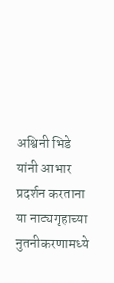अश्विनी भिडे यांनी आभार प्रदर्शन करताना या नाट्यगृहाच्या नुतनीकरणामध्ये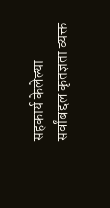सहकार्य केलेल्या सर्वांबद्दल कृतज्ञता व्यक्त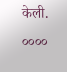केली.
००००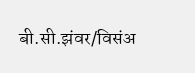बी.सी.झंवर/विसंअ